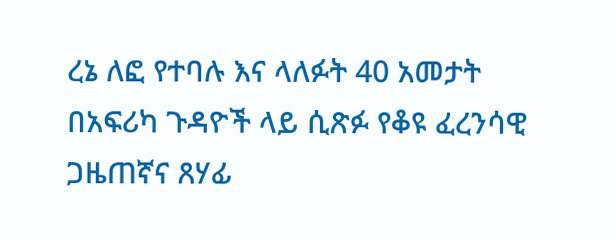ረኔ ለፎ የተባሉ እና ላለፉት 40 አመታት በአፍሪካ ጉዳዮች ላይ ሲጽፉ የቆዩ ፈረንሳዊ ጋዜጠኛና ጸሃፊ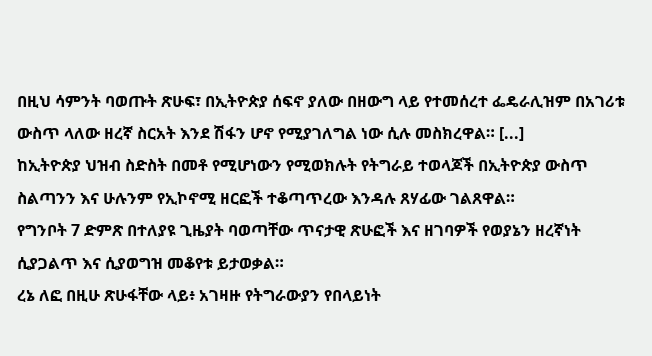በዚህ ሳምንት ባወጡት ጽሁፍ፣ በኢትዮጵያ ሰፍኖ ያለው በዘውግ ላይ የተመሰረተ ፌዴራሊዝም በአገሪቱ ውስጥ ላለው ዘረኛ ስርአት እንደ ሽፋን ሆኖ የሚያገለግል ነው ሲሉ መስክረዋል። [...]
ከኢትዮጵያ ህዝብ ስድስት በመቶ የሚሆነውን የሚወክሉት የትግራይ ተወላጆች በኢትዮጵያ ውስጥ ስልጣንን እና ሁሉንም የኢኮኖሚ ዘርፎች ተቆጣጥረው እንዳሉ ጸሃፊው ገልጸዋል።
የግንቦት 7 ድምጽ በተለያዩ ጊዜያት ባወጣቸው ጥናታዊ ጽሁፎች እና ዘገባዎች የወያኔን ዘረኛነት ሲያጋልጥ እና ሲያወግዝ መቆየቱ ይታወቃል።
ረኔ ለፎ በዚሁ ጽሁፋቸው ላይ፥ አገዛዙ የትግራውያን የበላይነት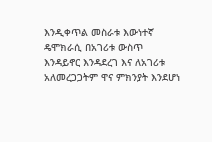እንዲቀጥል መስራቱ እውነተኛ ዴሞክራሲ በአገሪቱ ውስጥ እንዳይኖር እንዳደረገ እና ለአገሪቱ አለመረጋጋትም ዋና ምክንያት እንደሆነ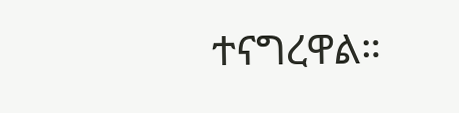ተናግረዋል።